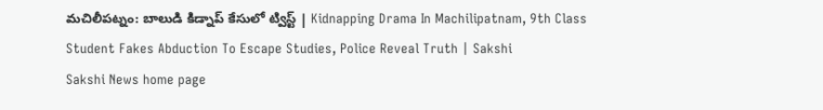మచిలీపట్నం: బాలుడి కిడ్నాప్‌ కేసులో ట్విస్ట్‌ | Kidnapping Drama In Machilipatnam, 9th Class Student Fakes Abduction To Escape Studies, Police Reveal Truth | Sakshi
Sakshi News home page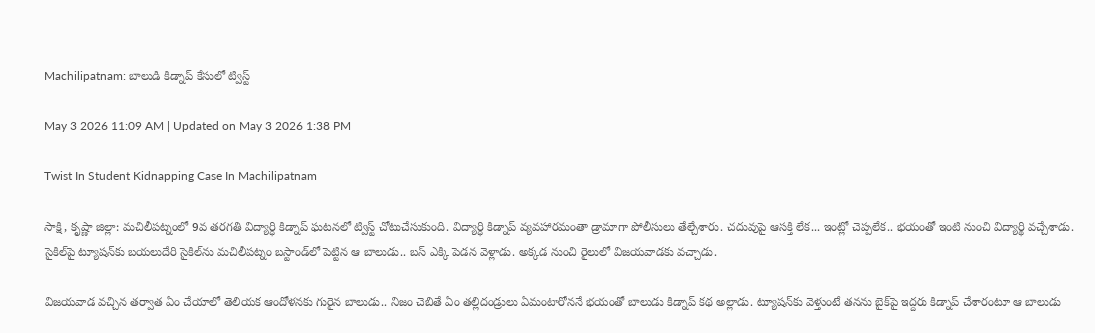Machilipatnam: బాలుడి కిడ్నాప్‌ కేసులో ట్విస్ట్‌

May 3 2026 11:09 AM | Updated on May 3 2026 1:38 PM

Twist In Student Kidnapping Case In Machilipatnam

సాక్షి, కృష్ణా జిల్లా: మచిలీపట్నంలో 9వ తరగతి విద్యార్ధి కిడ్నాప్‌ ఘటనలో ట్విస్ట్ చోటుచేసుకుంది. విద్యార్ధి కిడ్నాప్ వ్యవహారమంతా డ్రామాగా పోలీసులు తేల్చేశారు. చదువుపై ఆసక్తి లేక... ఇంట్లో చెప్పలేక.. భయంతో ఇంటి నుంచి విద్యార్థి వచ్చేశాడు. సైకిల్‌పై ట్యూషన్‌కు బయలుదేరి సైకిల్‌ను మచిలీపట్నం బస్టాండ్‌లో పెట్టిన ఆ బాలుడు.. బస్ ఎక్కి పెడన వెళ్లాడు. అక్కడ నుంచి రైలులో విజయవాడకు వచ్చాడు.

విజయవాడ వచ్చిన తర్వాత ఏం చేయాలో తెలియక ఆందోళనకు గురైన బాలుడు.. నిజం చెబితే ఏం తల్లిదండ్రులు ఏమంటారోననే భయంతో బాలుడు కిడ్నాప్ కథ అల్లాడు. ట్యూషన్‌కు వెళ్తుంటే తనను బైక్‌పై ఇద్దరు కిడ్నాప్ చేశారంటూ ఆ బాలుడు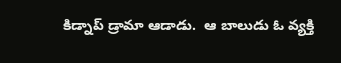కిడ్నాప్ డ్రామా ఆడాడు.  ఆ బాలుడు ఓ వ్యక్తి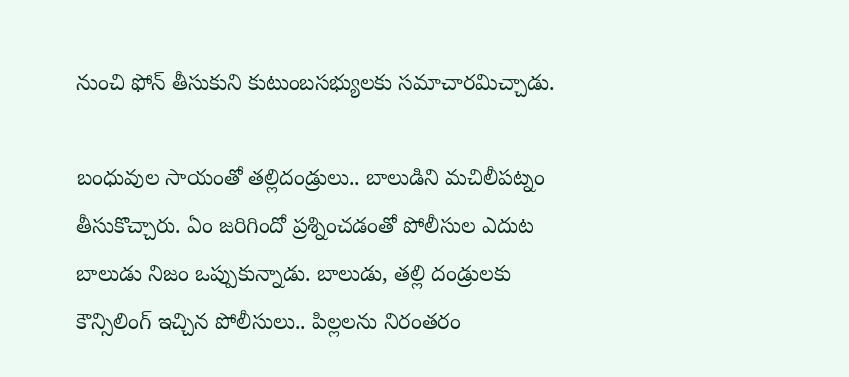నుంచి ఫోన్ తీసుకుని కుటుంబసభ్యులకు సమాచారమిచ్చాడు.

బంధువుల సాయంతో తల్లిదండ్రులు.. బాలుడిని మచిలీపట్నం తీసుకొచ్చారు. ఏం జరిగిందో ప్రశ్నించడంతో పోలీసుల ఎదుట బాలుడు నిజం ఒప్పుకున్నాడు. బాలుడు, తల్లి దండ్రులకు కౌన్సిలింగ్ ఇచ్చిన పోలీసులు.. పిల్లలను నిరంతరం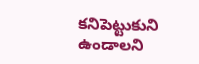కనిపెట్టుకుని ఉండాలని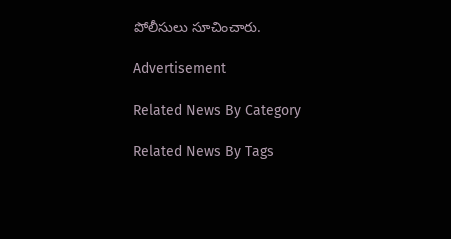పోలీసులు సూచించారు.

Advertisement

Related News By Category

Related News By Tags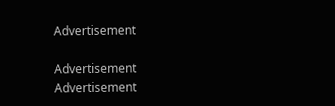Advertisement

Advertisement
Advertisement